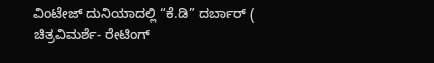ವಿಂಟೇಜ್ ದುನಿಯಾದಲ್ಲಿ “ಕೆ.ಡಿ” ದರ್ಬಾರ್ ( ಚಿತ್ರವಿಮರ್ಶೆ- ರೇಟಿಂಗ್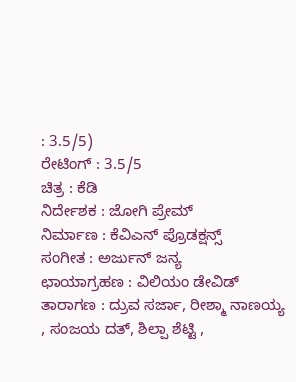: 3.5/5)
ರೇಟಿಂಗ್ : 3.5/5
ಚಿತ್ರ : ಕೆಡಿ
ನಿರ್ದೇಶಕ : ಜೋಗಿ ಪ್ರೇಮ್
ನಿರ್ಮಾಣ : ಕೆವಿಎನ್ ಪ್ರೊಡಕ್ಷನ್ಸ್
ಸಂಗೀತ : ಅರ್ಜುನ್ ಜನ್ಯ
ಛಾಯಾಗ್ರಹಣ : ವಿಲಿಯಂ ಡೇವಿಡ್
ತಾರಾಗಣ : ದ್ರುವ ಸರ್ಜಾ, ರೀಶ್ಮಾ ನಾಣಯ್ಯ , ಸಂಜಯ ದತ್, ಶಿಲ್ಪಾ ಶೆಟ್ಟಿ ,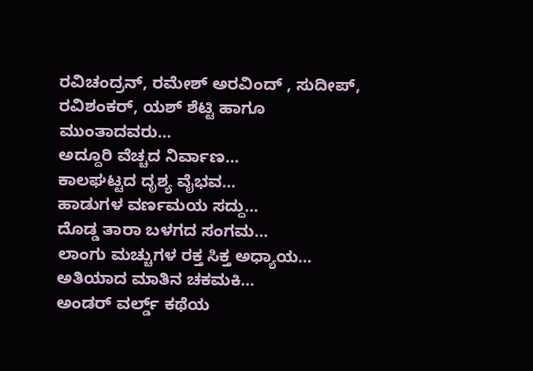ರವಿಚಂದ್ರನ್, ರಮೇಶ್ ಅರವಿಂದ್ , ಸುದೀಪ್, ರವಿಶಂಕರ್, ಯಶ್ ಶೆಟ್ಟಿ ಹಾಗೂ ಮುಂತಾದವರು…
ಅದ್ದೂರಿ ವೆಚ್ಚದ ನಿರ್ವಾಣ…
ಕಾಲಘಟ್ಟದ ದೃಶ್ಯ ವೈಭವ…
ಹಾಡುಗಳ ವರ್ಣಮಯ ಸದ್ದು…
ದೊಡ್ಡ ತಾರಾ ಬಳಗದ ಸಂಗಮ…
ಲಾಂಗು ಮಚ್ಚುಗಳ ರಕ್ತ ಸಿಕ್ತ ಅಧ್ಯಾಯ…
ಅತಿಯಾದ ಮಾತಿನ ಚಕಮಕಿ…
ಅಂಡರ್ ವರ್ಲ್ಡ್ ಕಥೆಯ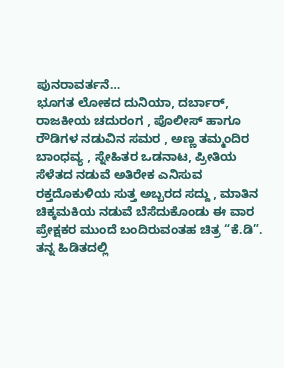ಪುನರಾವರ್ತನೆ…
ಭೂಗತ ಲೋಕದ ದುನಿಯಾ, ದರ್ಬಾರ್, ರಾಜಕೀಯ ಚದುರಂಗ , ಪೊಲೀಸ್ ಹಾಗೂ ರೌಡಿಗಳ ನಡುವಿನ ಸಮರ , ಅಣ್ಣ ತಮ್ಮಂದಿರ ಬಾಂಧವ್ಯ , ಸ್ನೇಹಿತರ ಒಡನಾಟ, ಪ್ರೀತಿಯ ಸೆಳೆತದ ನಡುವೆ ಅತಿರೇಕ ಎನಿಸುವ ರಕ್ತದೊಕುಳಿಯ ಸುತ್ತ ಅಬ್ಬರದ ಸದ್ದು , ಮಾತಿನ ಚಿಕ್ಕಮಕಿಯ ನಡುವೆ ಬೆಸೆದುಕೊಂಡು ಈ ವಾರ ಪ್ರೇಕ್ಷಕರ ಮುಂದೆ ಬಂದಿರುವಂತಹ ಚಿತ್ರ “ಕೆ.ಡಿ”.
ತನ್ನ ಹಿಡಿತದಲ್ಲಿ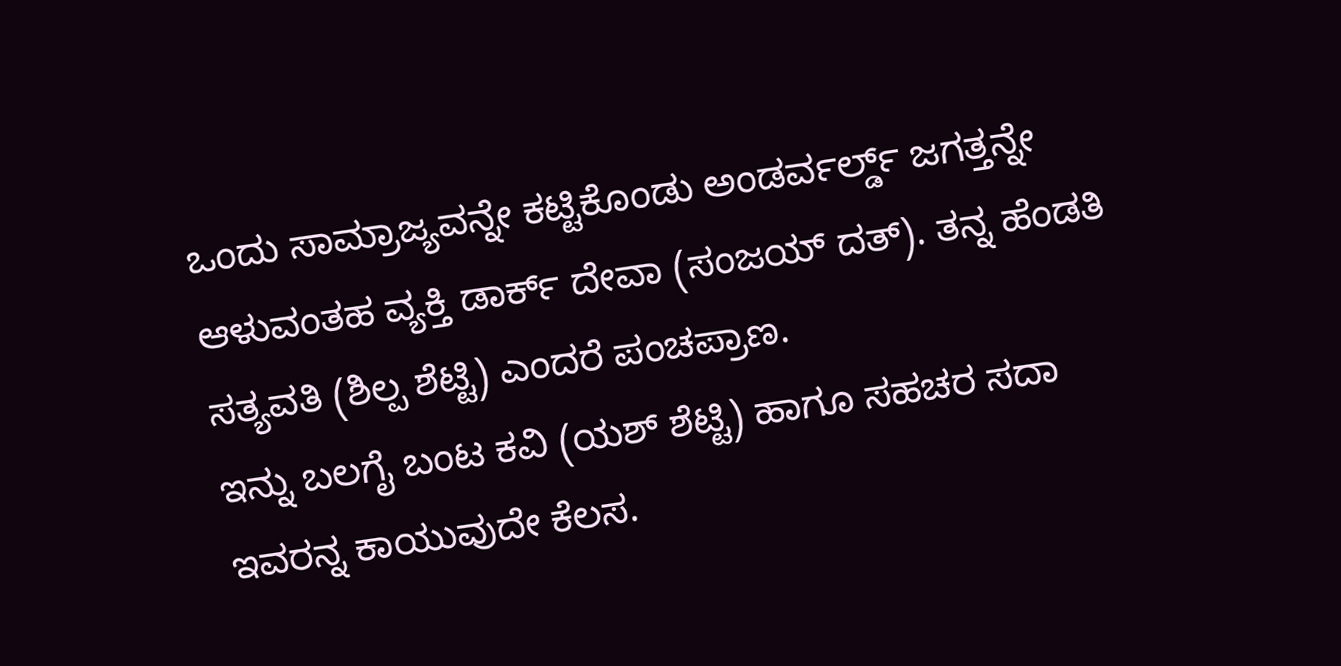ಒಂದು ಸಾಮ್ರಾಜ್ಯವನ್ನೇ ಕಟ್ಟಿಕೊಂಡು ಅಂಡರ್ವರ್ಲ್ಡ್ ಜಗತ್ತನ್ನೇ ಆಳುವಂತಹ ವ್ಯಕ್ತಿ ಡಾರ್ಕ್ ದೇವಾ (ಸಂಜಯ್ ದತ್). ತನ್ನ ಹೆಂಡತಿ ಸತ್ಯವತಿ (ಶಿಲ್ಪ ಶೆಟ್ಟಿ) ಎಂದರೆ ಪಂಚಪ್ರಾಣ.
ಇನ್ನು ಬಲಗೈ ಬಂಟ ಕವಿ (ಯಶ್ ಶೆಟ್ಟಿ) ಹಾಗೂ ಸಹಚರ ಸದಾ ಇವರನ್ನ ಕಾಯುವುದೇ ಕೆಲಸ.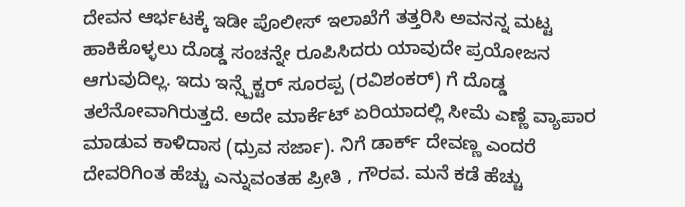ದೇವನ ಆರ್ಭಟಕ್ಕೆ ಇಡೀ ಪೊಲೀಸ್ ಇಲಾಖೆಗೆ ತತ್ತರಿಸಿ ಅವನನ್ನ ಮಟ್ಟ ಹಾಕಿಕೊಳ್ಳಲು ದೊಡ್ಡ ಸಂಚನ್ನೇ ರೂಪಿಸಿದರು ಯಾವುದೇ ಪ್ರಯೋಜನ ಆಗುವುದಿಲ್ಲ. ಇದು ಇನ್ಸ್ಪೆಕ್ಟರ್ ಸೂರಪ್ಪ (ರವಿಶಂಕರ್) ಗೆ ದೊಡ್ಡ ತಲೆನೋವಾಗಿರುತ್ತದೆ. ಅದೇ ಮಾರ್ಕೆಟ್ ಏರಿಯಾದಲ್ಲಿ ಸೀಮೆ ಎಣ್ಣೆ ವ್ಯಾಪಾರ ಮಾಡುವ ಕಾಳಿದಾಸ (ಧ್ರುವ ಸರ್ಜಾ). ನಿಗೆ ಡಾರ್ಕ್ ದೇವಣ್ಣ ಎಂದರೆ ದೇವರಿಗಿಂತ ಹೆಚ್ಚು ಎನ್ನುವಂತಹ ಪ್ರೀತಿ , ಗೌರವ. ಮನೆ ಕಡೆ ಹೆಚ್ಚು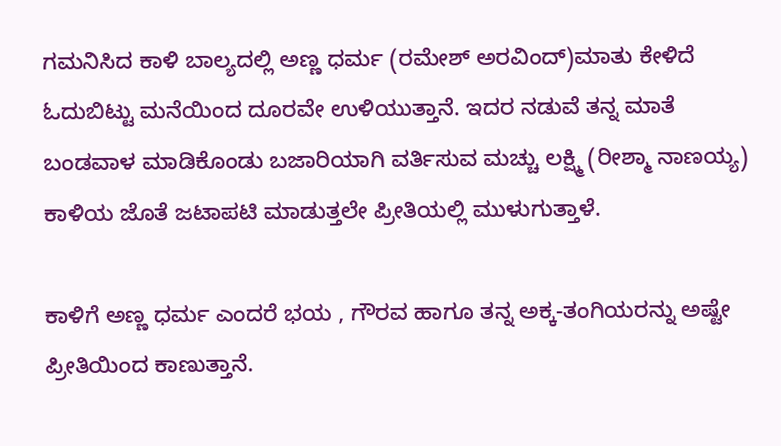ಗಮನಿಸಿದ ಕಾಳಿ ಬಾಲ್ಯದಲ್ಲಿ ಅಣ್ಣ ಧರ್ಮ (ರಮೇಶ್ ಅರವಿಂದ್)ಮಾತು ಕೇಳಿದೆ ಓದುಬಿಟ್ಟು ಮನೆಯಿಂದ ದೂರವೇ ಉಳಿಯುತ್ತಾನೆ. ಇದರ ನಡುವೆ ತನ್ನ ಮಾತೆ ಬಂಡವಾಳ ಮಾಡಿಕೊಂಡು ಬಜಾರಿಯಾಗಿ ವರ್ತಿಸುವ ಮಚ್ಚು ಲಕ್ಷ್ಮಿ (ರೀಶ್ಮಾ ನಾಣಯ್ಯ) ಕಾಳಿಯ ಜೊತೆ ಜಟಾಪಟಿ ಮಾಡುತ್ತಲೇ ಪ್ರೀತಿಯಲ್ಲಿ ಮುಳುಗುತ್ತಾಳೆ.

ಕಾಳಿಗೆ ಅಣ್ಣ ಧರ್ಮ ಎಂದರೆ ಭಯ , ಗೌರವ ಹಾಗೂ ತನ್ನ ಅಕ್ಕ-ತಂಗಿಯರನ್ನು ಅಷ್ಟೇ ಪ್ರೀತಿಯಿಂದ ಕಾಣುತ್ತಾನೆ.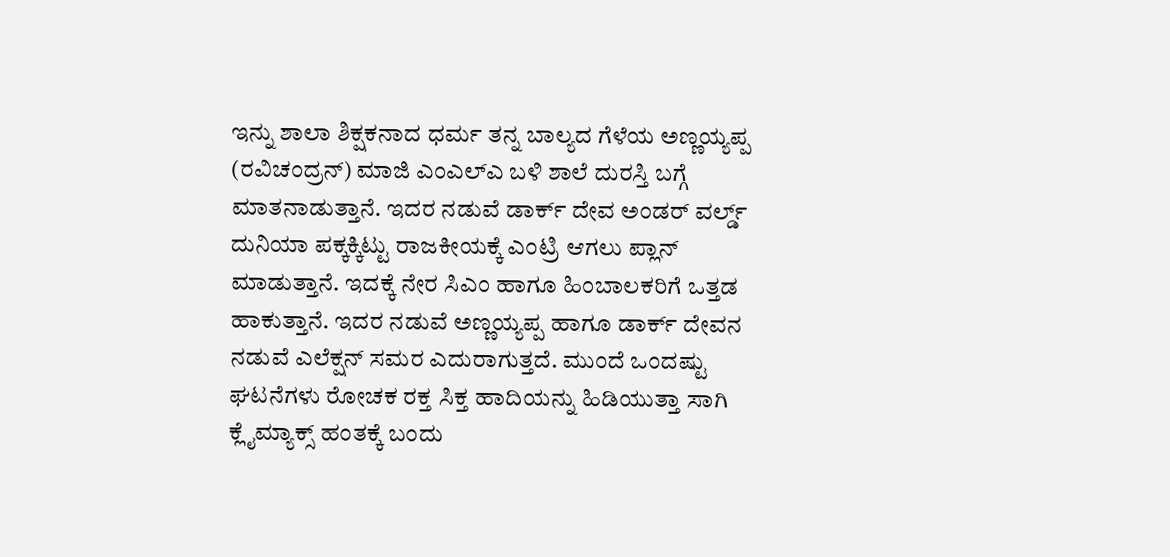ಇನ್ನು ಶಾಲಾ ಶಿಕ್ಷಕನಾದ ಧರ್ಮ ತನ್ನ ಬಾಲ್ಯದ ಗೆಳೆಯ ಅಣ್ಣಯ್ಯಪ್ಪ (ರವಿಚಂದ್ರನ್) ಮಾಜಿ ಎಂಎಲ್ಎ ಬಳಿ ಶಾಲೆ ದುರಸ್ತಿ ಬಗ್ಗೆ ಮಾತನಾಡುತ್ತಾನೆ. ಇದರ ನಡುವೆ ಡಾರ್ಕ್ ದೇವ ಅಂಡರ್ ವರ್ಲ್ಡ್ ದುನಿಯಾ ಪಕ್ಕಕ್ಕಿಟ್ಟು ರಾಜಕೀಯಕ್ಕೆ ಎಂಟ್ರಿ ಆಗಲು ಪ್ಲಾನ್ ಮಾಡುತ್ತಾನೆ. ಇದಕ್ಕೆ ನೇರ ಸಿಎಂ ಹಾಗೂ ಹಿಂಬಾಲಕರಿಗೆ ಒತ್ತಡ ಹಾಕುತ್ತಾನೆ. ಇದರ ನಡುವೆ ಅಣ್ಣಯ್ಯಪ್ಪ ಹಾಗೂ ಡಾರ್ಕ್ ದೇವನ ನಡುವೆ ಎಲೆಕ್ಷನ್ ಸಮರ ಎದುರಾಗುತ್ತದೆ. ಮುಂದೆ ಒಂದಷ್ಟು ಘಟನೆಗಳು ರೋಚಕ ರಕ್ತ ಸಿಕ್ತ ಹಾದಿಯನ್ನು ಹಿಡಿಯುತ್ತಾ ಸಾಗಿ ಕ್ಲೈಮ್ಯಾಕ್ಸ್ ಹಂತಕ್ಕೆ ಬಂದು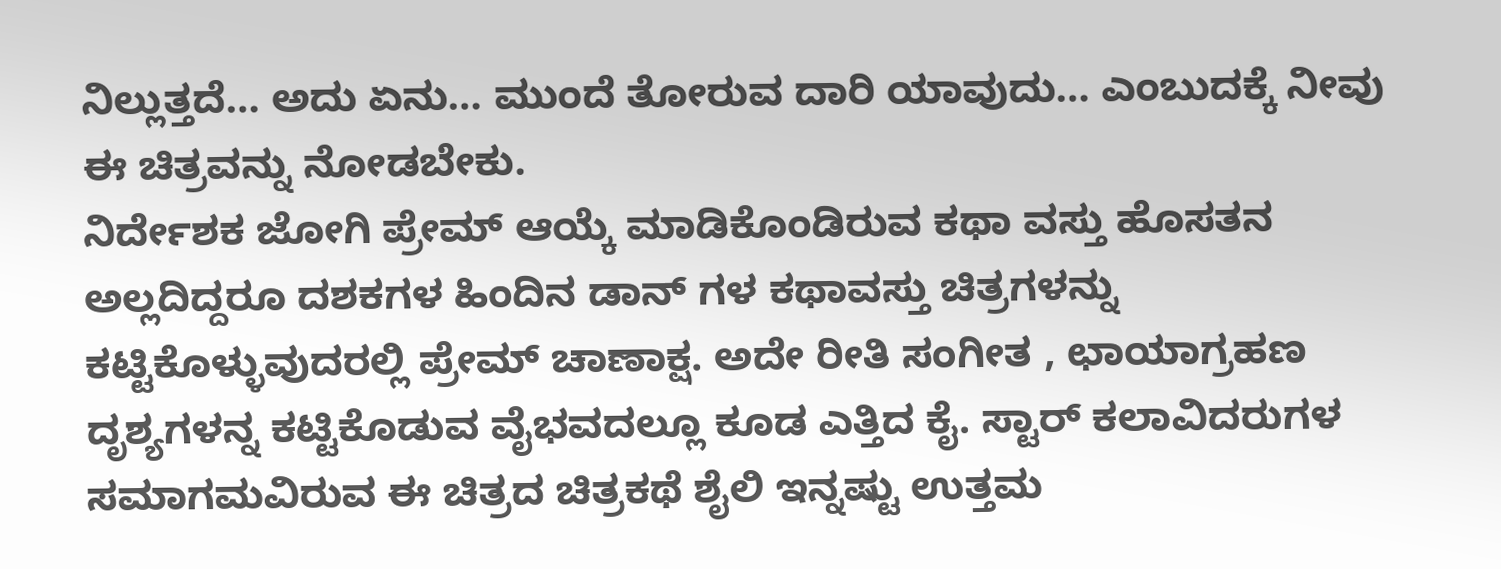ನಿಲ್ಲುತ್ತದೆ… ಅದು ಏನು… ಮುಂದೆ ತೋರುವ ದಾರಿ ಯಾವುದು… ಎಂಬುದಕ್ಕೆ ನೀವು ಈ ಚಿತ್ರವನ್ನು ನೋಡಬೇಕು.
ನಿರ್ದೇಶಕ ಜೋಗಿ ಪ್ರೇಮ್ ಆಯ್ಕೆ ಮಾಡಿಕೊಂಡಿರುವ ಕಥಾ ವಸ್ತು ಹೊಸತನ ಅಲ್ಲದಿದ್ದರೂ ದಶಕಗಳ ಹಿಂದಿನ ಡಾನ್ ಗಳ ಕಥಾವಸ್ತು ಚಿತ್ರಗಳನ್ನು ಕಟ್ಟಿಕೊಳ್ಳುವುದರಲ್ಲಿ ಪ್ರೇಮ್ ಚಾಣಾಕ್ಷ. ಅದೇ ರೀತಿ ಸಂಗೀತ , ಛಾಯಾಗ್ರಹಣ ದೃಶ್ಯಗಳನ್ನ ಕಟ್ಟಿಕೊಡುವ ವೈಭವದಲ್ಲೂ ಕೂಡ ಎತ್ತಿದ ಕೈ. ಸ್ಟಾರ್ ಕಲಾವಿದರುಗಳ ಸಮಾಗಮವಿರುವ ಈ ಚಿತ್ರದ ಚಿತ್ರಕಥೆ ಶೈಲಿ ಇನ್ನಷ್ಟು ಉತ್ತಮ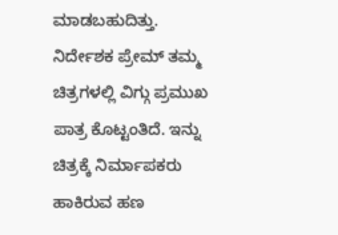ಮಾಡಬಹುದಿತ್ತು.
ನಿರ್ದೇಶಕ ಪ್ರೇಮ್ ತಮ್ಮ ಚಿತ್ರಗಳಲ್ಲಿ ವಿಗ್ಗು ಪ್ರಮುಖ ಪಾತ್ರ ಕೊಟ್ಟಂತಿದೆ. ಇನ್ನು ಚಿತ್ರಕ್ಕೆ ನಿರ್ಮಾಪಕರು ಹಾಕಿರುವ ಹಣ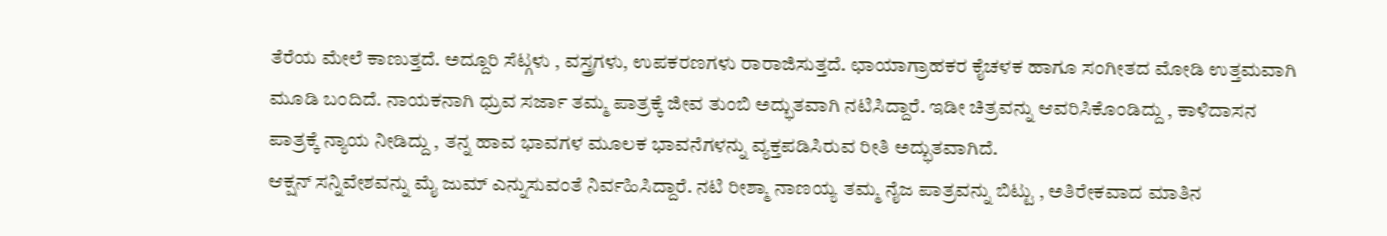ತೆರೆಯ ಮೇಲೆ ಕಾಣುತ್ತದೆ. ಅದ್ದೂರಿ ಸೆಟ್ಗಳು , ವಸ್ತ್ರಗಳು, ಉಪಕರಣಗಳು ರಾರಾಜಿಸುತ್ತದೆ. ಛಾಯಾಗ್ರಾಹಕರ ಕೈಚಳಕ ಹಾಗೂ ಸಂಗೀತದ ಮೋಡಿ ಉತ್ತಮವಾಗಿ ಮೂಡಿ ಬಂದಿದೆ. ನಾಯಕನಾಗಿ ಧ್ರುವ ಸರ್ಜಾ ತಮ್ಮ ಪಾತ್ರಕ್ಕೆ ಜೀವ ತುಂಬಿ ಅದ್ಭುತವಾಗಿ ನಟಿಸಿದ್ದಾರೆ. ಇಡೀ ಚಿತ್ರವನ್ನು ಆವರಿಸಿಕೊಂಡಿದ್ದು , ಕಾಳಿದಾಸನ ಪಾತ್ರಕ್ಕೆ ನ್ಯಾಯ ನೀಡಿದ್ದು , ತನ್ನ ಹಾವ ಭಾವಗಳ ಮೂಲಕ ಭಾವನೆಗಳನ್ನು ವ್ಯಕ್ತಪಡಿಸಿರುವ ರೀತಿ ಅದ್ಭುತವಾಗಿದೆ.
ಆಕ್ಷನ್ ಸನ್ನಿವೇಶವನ್ನು ಮೈ ಜುಮ್ ಎನ್ನುಸುವಂತೆ ನಿರ್ವಹಿಸಿದ್ದಾರೆ. ನಟಿ ರೀಶ್ಮಾ ನಾಣಯ್ಯ ತಮ್ಮ ನೈಜ ಪಾತ್ರವನ್ನು ಬಿಟ್ಟು , ಅತಿರೇಕವಾದ ಮಾತಿನ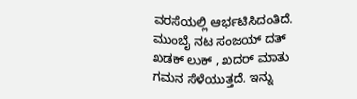ವರಸೆಯಲ್ಲಿ ಆರ್ಭಟಿಸಿದಂತಿದೆ. ಮುಂಬೈ ನಟ ಸಂಜಯ್ ದತ್ ಖಡಕ್ ಲುಕ್ , ಖದರ್ ಮಾತು ಗಮನ ಸೆಳೆಯುತ್ತದೆ. ಇನ್ನು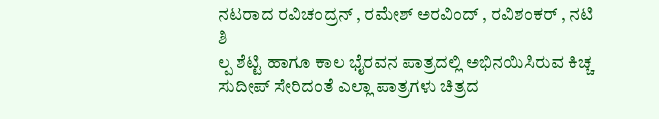ನಟರಾದ ರವಿಚಂದ್ರನ್ , ರಮೇಶ್ ಅರವಿಂದ್ , ರವಿಶಂಕರ್ , ನಟಿ ಶಿ
ಲ್ಪ ಶೆಟ್ಟಿ ಹಾಗೂ ಕಾಲ ಭೈರವನ ಪಾತ್ರದಲ್ಲಿ ಅಭಿನಯಿಸಿರುವ ಕಿಚ್ಚ ಸುದೀಪ್ ಸೇರಿದಂತೆ ಎಲ್ಲಾ ಪಾತ್ರಗಳು ಚಿತ್ರದ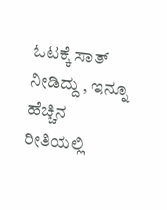ಓಟಕ್ಕೆ ಸಾತ್ ನೀಡಿದ್ದು , ಇನ್ನೂ ಹೆಚ್ಚಿನ ರೀತಿಯಲ್ಲಿ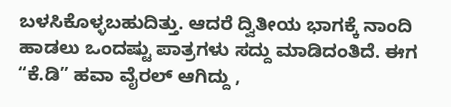ಬಳಸಿಕೊಳ್ಳಬಹುದಿತ್ತು. ಆದರೆ ದ್ವಿತೀಯ ಭಾಗಕ್ಕೆ ನಾಂದಿ ಹಾಡಲು ಒಂದಷ್ಟು ಪಾತ್ರಗಳು ಸದ್ದು ಮಾಡಿದಂತಿದೆ. ಈಗ “ಕೆ.ಡಿ” ಹವಾ ವೈರಲ್ ಆಗಿದ್ದು ,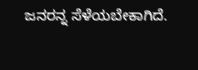ಜನರನ್ನ ಸೆಳೆಯಬೇಕಾಗಿದೆ.